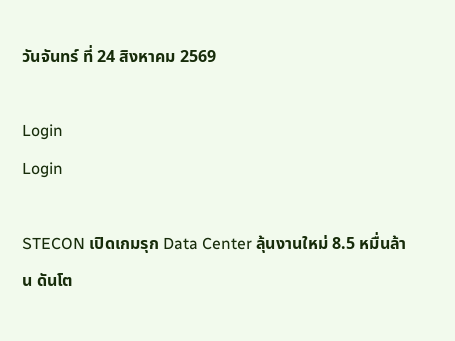วันจันทร์ ที่ 24 สิงหาคม 2569

Login
Login

STECON เปิดเกมรุก Data Center ลุ้นงานใหม่ 8.5 หมื่นล้าน ดันโต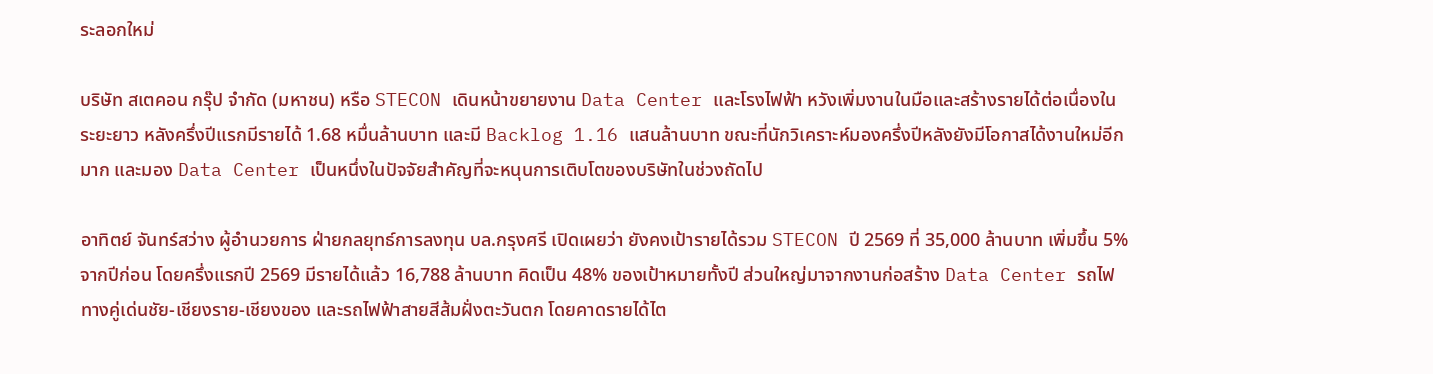ระลอกใหม่

บริษัท สเตคอน กรุ๊ป จำกัด (มหาชน) หรือ STECON เดินหน้าขยายงาน Data Center และโรงไฟฟ้า หวังเพิ่มงานในมือและสร้างรายได้ต่อเนื่องในระยะยาว หลังครึ่งปีแรกมีรายได้ 1.68 หมื่นล้านบาท และมี Backlog 1.16 แสนล้านบาท ขณะที่นักวิเคราะห์มองครึ่งปีหลังยังมีโอกาสได้งานใหม่อีกมาก และมอง Data Center เป็นหนึ่งในปัจจัยสำคัญที่จะหนุนการเติบโตของบริษัทในช่วงถัดไป

อาทิตย์ จันทร์สว่าง ผู้อำนวยการ ฝ่ายกลยุทธ์การลงทุน บล.กรุงศรี เปิดเผยว่า ยังคงเป้ารายได้รวม STECON ปี 2569 ที่ 35,000 ล้านบาท เพิ่มขึ้น 5% จากปีก่อน โดยครึ่งแรกปี 2569 มีรายได้แล้ว 16,788 ล้านบาท คิดเป็น 48% ของเป้าหมายทั้งปี ส่วนใหญ่มาจากงานก่อสร้าง Data Center รถไฟทางคู่เด่นชัย-เชียงราย-เชียงของ และรถไฟฟ้าสายสีส้มฝั่งตะวันตก โดยคาดรายได้ไต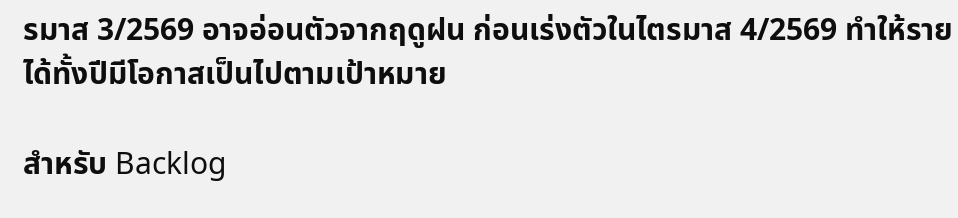รมาส 3/2569 อาจอ่อนตัวจากฤดูฝน ก่อนเร่งตัวในไตรมาส 4/2569 ทำให้รายได้ทั้งปีมีโอกาสเป็นไปตามเป้าหมาย

สำหรับ Backlog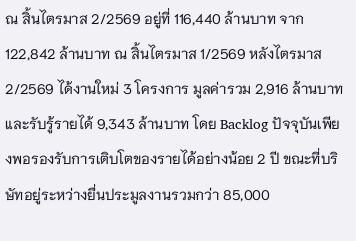ณ สิ้นไตรมาส 2/2569 อยู่ที่ 116,440 ล้านบาท จาก 122,842 ล้านบาท ณ สิ้นไตรมาส 1/2569 หลังไตรมาส 2/2569 ได้งานใหม่ 3 โครงการ มูลค่ารวม 2,916 ล้านบาท และรับรู้รายได้ 9,343 ล้านบาท โดย Backlog ปัจจุบันเพียงพอรองรับการเติบโตของรายได้อย่างน้อย 2 ปี ขณะที่บริษัทอยู่ระหว่างยื่นประมูลงานรวมกว่า 85,000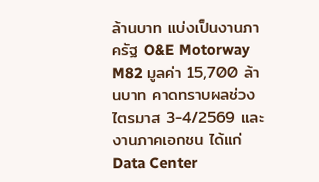ล้านบาท แบ่งเป็นงานภาครัฐ O&E Motorway M82 มูลค่า 15,700 ล้านบาท คาดทราบผลช่วงไตรมาส 3-4/2569 และงานภาคเอกชน ได้แก่ Data Center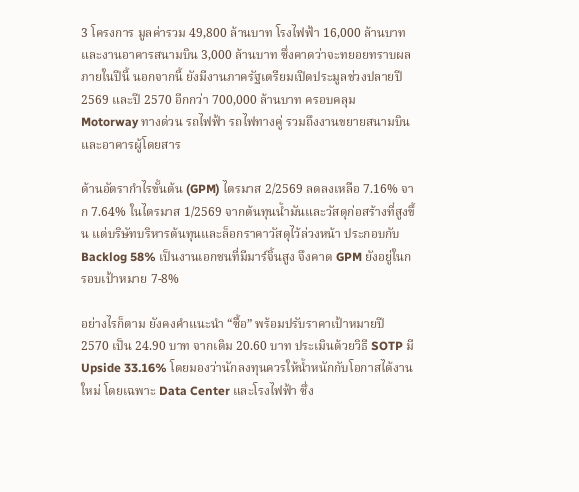3 โครงการ มูลค่ารวม 49,800 ล้านบาท โรงไฟฟ้า 16,000 ล้านบาท และงานอาคารสนามบิน 3,000 ล้านบาท ซึ่งคาดว่าจะทยอยทราบผลภายในปีนี้ นอกจากนี้ ยังมีงานภาครัฐเตรียมเปิดประมูลช่วงปลายปี 2569 และปี 2570 อีกกว่า 700,000 ล้านบาท ครอบคลุม Motorway ทางด่วน รถไฟฟ้า รถไฟทางคู่ รวมถึงงานขยายสนามบินและอาคารผู้โดยสาร

ด้านอัตรากำไรขั้นต้น (GPM) ไตรมาส 2/2569 ลดลงเหลือ 7.16% จาก 7.64% ในไตรมาส 1/2569 จากต้นทุนน้ำมันและวัสดุก่อสร้างที่สูงขึ้น แต่บริษัทบริหารต้นทุนและล็อกราคาวัสดุไว้ล่วงหน้า ประกอบกับ Backlog 58% เป็นงานเอกชนที่มีมาร์จิ้นสูง จึงคาด GPM ยังอยู่ในกรอบเป้าหมาย 7-8%

อย่างไรก็ตาม ยังคงคำแนะนำ “ซื้อ” พร้อมปรับราคาเป้าหมายปี 2570 เป็น 24.90 บาท จากเดิม 20.60 บาท ประเมินด้วยวิธี SOTP มี Upside 33.16% โดยมองว่านักลงทุนควรให้น้ำหนักกับโอกาสได้งานใหม่ โดยเฉพาะ Data Center และโรงไฟฟ้า ซึ่ง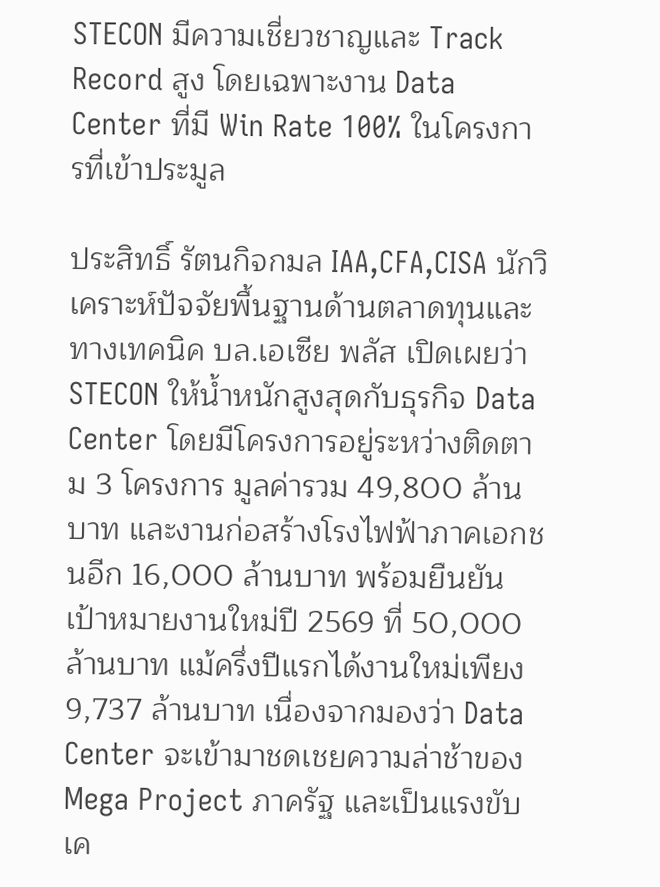STECON มีความเชี่ยวชาญและ Track Record สูง โดยเฉพาะงาน Data Center ที่มี Win Rate 100% ในโครงการที่เข้าประมูล

ประสิทธิ์ รัตนกิจกมล IAA,CFA,CISA นักวิเคราะห์ปัจจัยพื้นฐานด้านตลาดทุนและทางเทคนิค บล.เอเซีย พลัส เปิดเผยว่า STECON ให้น้ำหนักสูงสุดกับธุรกิจ Data Center โดยมีโครงการอยู่ระหว่างติดตาม 3 โครงการ มูลค่ารวม 49,800 ล้านบาท และงานก่อสร้างโรงไฟฟ้าภาคเอกชนอีก 16,000 ล้านบาท พร้อมยืนยันเป้าหมายงานใหม่ปี 2569 ที่ 50,000 ล้านบาท แม้ครึ่งปีแรกได้งานใหม่เพียง 9,737 ล้านบาท เนื่องจากมองว่า Data Center จะเข้ามาชดเชยความล่าช้าของ Mega Project ภาครัฐ และเป็นแรงขับเค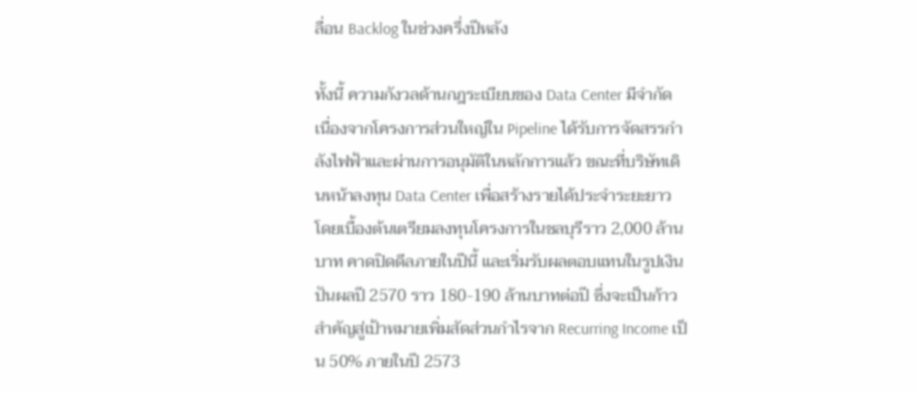ลื่อน Backlog ในช่วงครึ่งปีหลัง

ทั้งนี้ ความกังวลด้านกฎระเบียบของ Data Center มีจำกัด เนื่องจากโครงการส่วนใหญ่ใน Pipeline ได้รับการจัดสรรกำลังไฟฟ้าและผ่านการอนุมัติในหลักการแล้ว ขณะที่บริษัทเดินหน้าลงทุน Data Center เพื่อสร้างรายได้ประจำระยะยาว โดยเบื้องต้นเตรียมลงทุนโครงการในชลบุรีราว 2,000 ล้านบาท คาดปิดดีลภายในปีนี้ และเริ่มรับผลตอบแทนในรูปเงินปันผลปี 2570 ราว 180-190 ล้านบาทต่อปี ซึ่งจะเป็นก้าวสำคัญสู่เป้าหมายเพิ่มสัดส่วนกำไรจาก Recurring Income เป็น 50% ภายในปี 2573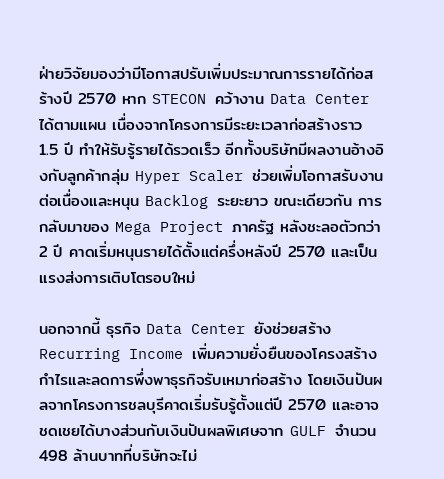ฝ่ายวิจัยมองว่ามีโอกาสปรับเพิ่มประมาณการรายได้ก่อสร้างปี 2570 หาก STECON คว้างาน Data Center ได้ตามแผน เนื่องจากโครงการมีระยะเวลาก่อสร้างราว 1.5 ปี ทำให้รับรู้รายได้รวดเร็ว อีกทั้งบริษัทมีผลงานอ้างอิงกับลูกค้ากลุ่ม Hyper Scaler ช่วยเพิ่มโอกาสรับงานต่อเนื่องและหนุน Backlog ระยะยาว ขณะเดียวกัน การกลับมาของ Mega Project ภาครัฐ หลังชะลอตัวกว่า 2 ปี คาดเริ่มหนุนรายได้ตั้งแต่ครึ่งหลังปี 2570 และเป็นแรงส่งการเติบโตรอบใหม่

นอกจากนี้ ธุรกิจ Data Center ยังช่วยสร้าง Recurring Income เพิ่มความยั่งยืนของโครงสร้างกำไรและลดการพึ่งพาธุรกิจรับเหมาก่อสร้าง โดยเงินปันผลจากโครงการชลบุรีคาดเริ่มรับรู้ตั้งแต่ปี 2570 และอาจชดเชยได้บางส่วนกับเงินปันผลพิเศษจาก GULF จำนวน 498 ล้านบาทที่บริษัทจะไม่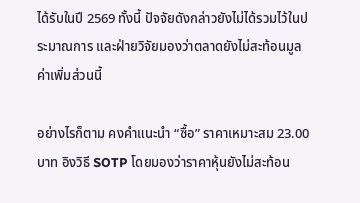ได้รับในปี 2569 ทั้งนี้ ปัจจัยดังกล่าวยังไม่ได้รวมไว้ในประมาณการ และฝ่ายวิจัยมองว่าตลาดยังไม่สะท้อนมูลค่าเพิ่มส่วนนี้

อย่างไรก็ตาม คงคำแนะนำ “ซื้อ” ราคาเหมาะสม 23.00 บาท อิงวิธี SOTP โดยมองว่าราคาหุ้นยังไม่สะท้อน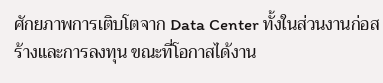ศักยภาพการเติบโตจาก Data Center ทั้งในส่วนงานก่อสร้างและการลงทุน ขณะที่โอกาสได้งาน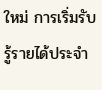ใหม่ การเริ่มรับรู้รายได้ประจำ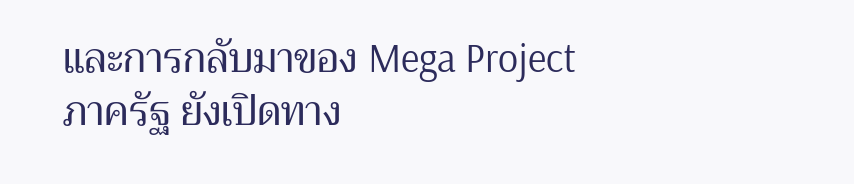และการกลับมาของ Mega Project ภาครัฐ ยังเปิดทาง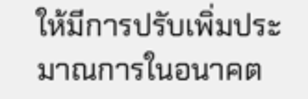ให้มีการปรับเพิ่มประมาณการในอนาคต